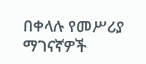በቀላሉ የመሥሪያ ማገናኛዎች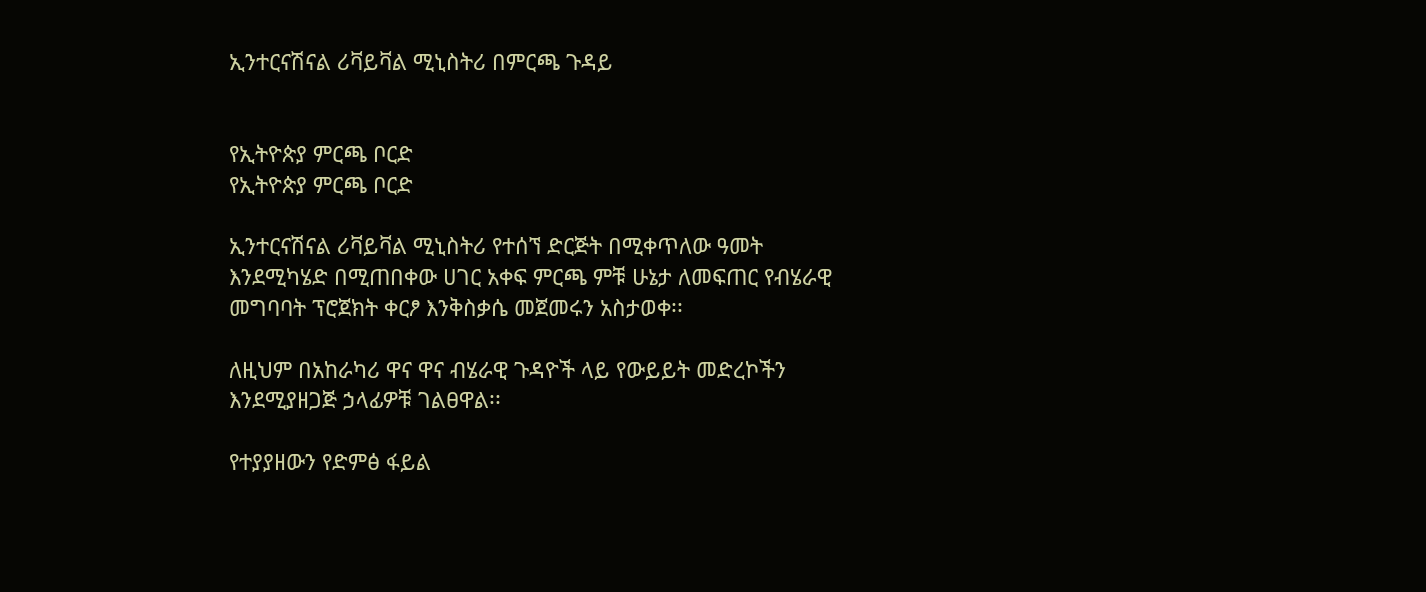ኢንተርናሽናል ሪቫይቫል ሚኒስትሪ በምርጫ ጉዳይ


የኢትዮጵያ ምርጫ ቦርድ
የኢትዮጵያ ምርጫ ቦርድ

ኢንተርናሽናል ሪቫይቫል ሚኒስትሪ የተሰኘ ድርጅት በሚቀጥለው ዓመት እንደሚካሄድ በሚጠበቀው ሀገር አቀፍ ምርጫ ምቹ ሁኔታ ለመፍጠር የብሄራዊ መግባባት ፕሮጀክት ቀርፆ እንቅስቃሴ መጀመሩን አስታወቀ፡፡

ለዚህም በአከራካሪ ዋና ዋና ብሄራዊ ጉዳዮች ላይ የውይይት መድረኮችን እንደሚያዘጋጅ ኃላፊዎቹ ገልፀዋል፡፡

የተያያዘውን የድምፅ ፋይል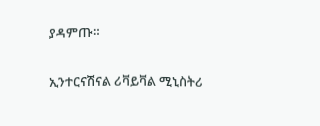ያዳምጡ።

ኢንተርናሽናል ሪቫይቫል ሚኒስትሪ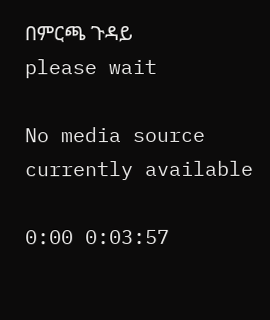በምርጫ ጉዳይ
please wait

No media source currently available

0:00 0:03:57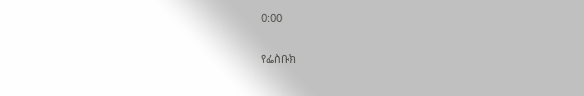0:00

የፌስቡክ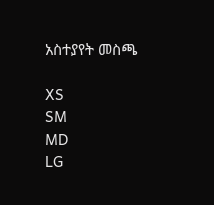አስተያየት መስጫ

XS
SM
MD
LG